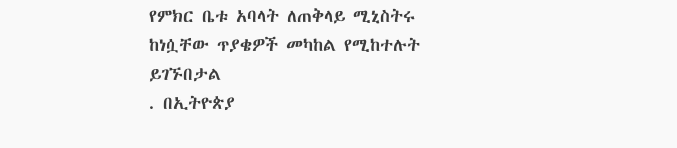የምክር ቤቱ አባላት ለጠቅላይ ሚኒስትሩ ከነሷቸው ጥያቄዎች መካከል የሚከተሉት ይገኙበታል
. በኢትዮጵያ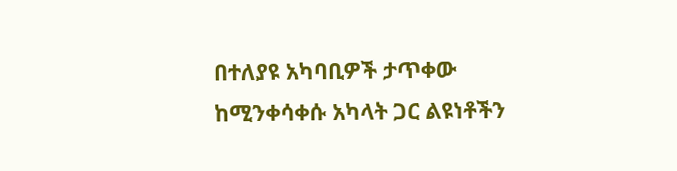በተለያዩ አካባቢዎች ታጥቀው ከሚንቀሳቀሱ አካላት ጋር ልዩነቶችን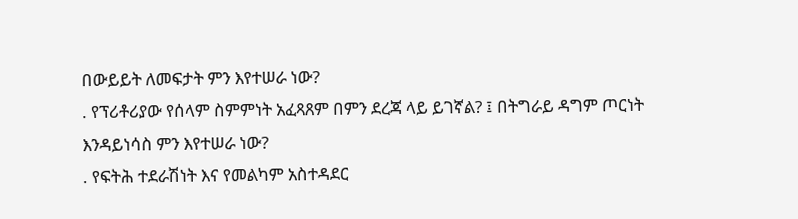በውይይት ለመፍታት ምን እየተሠራ ነው?
. የፕሪቶሪያው የሰላም ስምምነት አፈጻጸም በምን ደረጃ ላይ ይገኛል? ፤ በትግራይ ዳግም ጦርነት እንዳይነሳስ ምን እየተሠራ ነው?
. የፍትሕ ተደራሽነት እና የመልካም አስተዳደር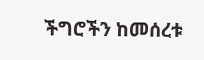ችግሮችን ከመሰረቱ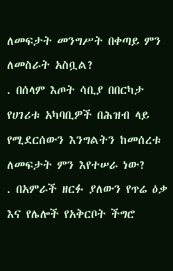ለመፍታት መንግሥት በቀጣይ ምን ለመስራት አስቧል?
. በሰላም እጦት ሳቢያ በበርካታ የሀገሪቱ አካባቢዎች በሕዝብ ላይ የሚደርሰውን እንግልትን ከመሰረቱ ለመፍታት ምን እየተሠራ ነው?
. በአምራች ዘርፉ ያለውን የጥሬ ዕቃ እና የሌሎች የአቅርቦት ችግሮ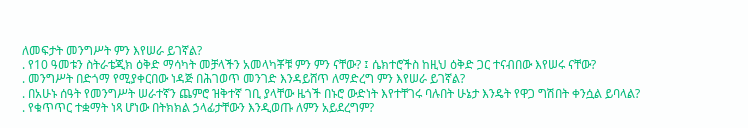ለመፍታት መንግሥት ምን እየሠራ ይገኛል?
. የ10 ዓመቱን ስትራቴጂክ ዕቅድ ማሳካት መቻላችን አመላካቾቹ ምን ምን ናቸው? ፤ ሴክተሮችስ ከዚህ ዕቅድ ጋር ተናብበው እየሠሩ ናቸው?
. መንግሥት በድጎማ የሚያቀርበው ነዳጅ በሕገወጥ መንገድ እንዳይሸጥ ለማድረግ ምን እየሠራ ይገኛል?
. በአሁኑ ሰዓት የመንግሥት ሠራተኛን ጨምሮ ዝቅተኛ ገቢ ያላቸው ዜጎች በኑሮ ውድነት እየተቸገሩ ባሉበት ሁኔታ እንዴት የዋጋ ግሽበት ቀንሷል ይባላል?
. የቁጥጥር ተቋማት ነጻ ሆነው በትክክል ኃላፊታቸውን እንዲወጡ ለምን አይደረግም?